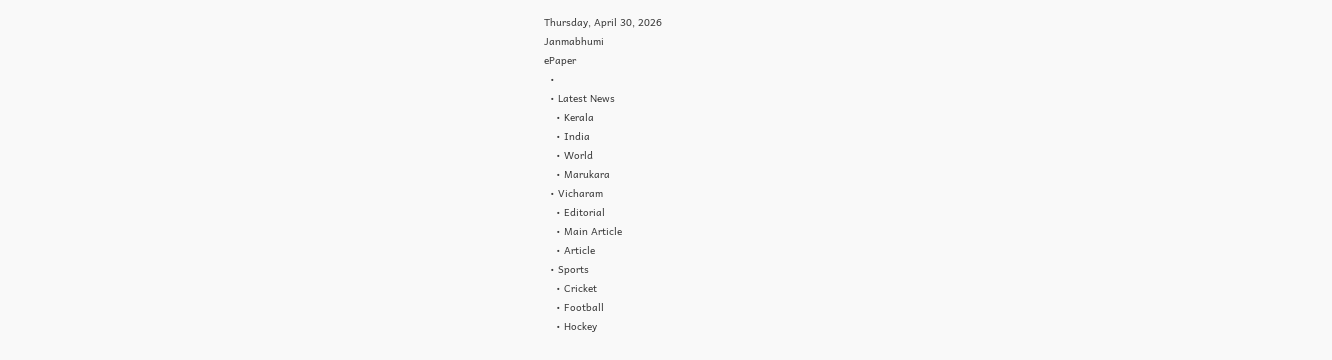Thursday, April 30, 2026
Janmabhumi
ePaper
  •
  • Latest News
    • Kerala
    • India
    • World
    • Marukara
  • Vicharam
    • Editorial
    • Main Article
    • Article
  • Sports
    • Cricket
    • Football
    • Hockey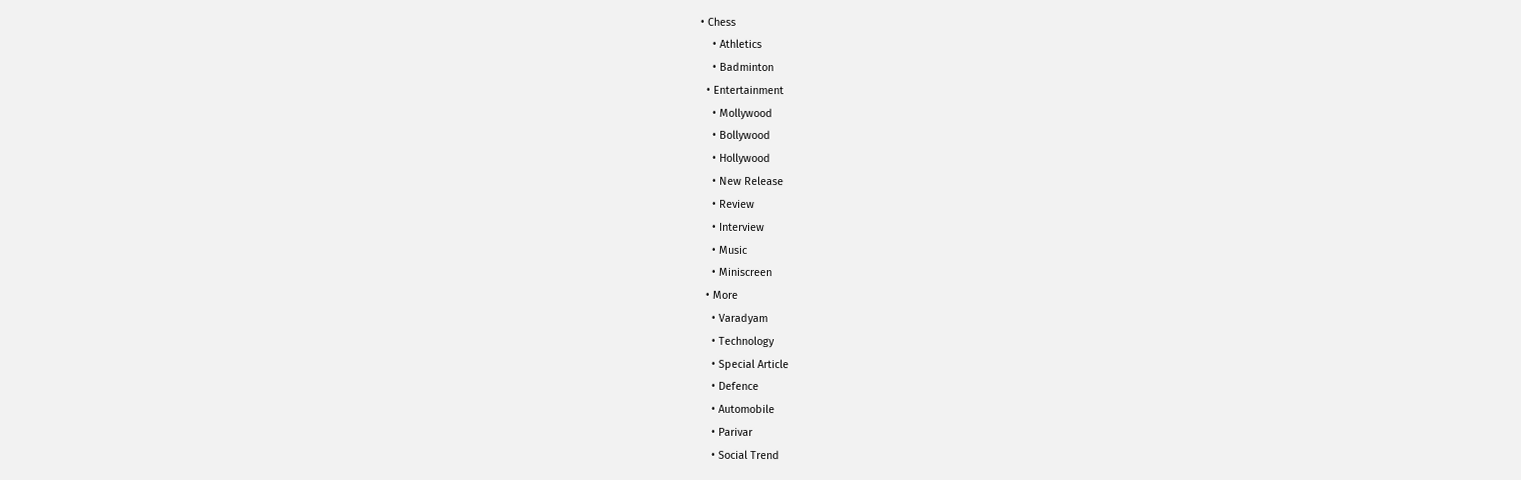• Chess
    • Athletics
    • Badminton
  • Entertainment
    • Mollywood
    • Bollywood
    • Hollywood
    • New Release
    • Review
    • Interview
    • Music
    • Miniscreen
  • More
    • Varadyam
    • Technology
    • Special Article
    • Defence
    • Automobile
    • Parivar
    • Social Trend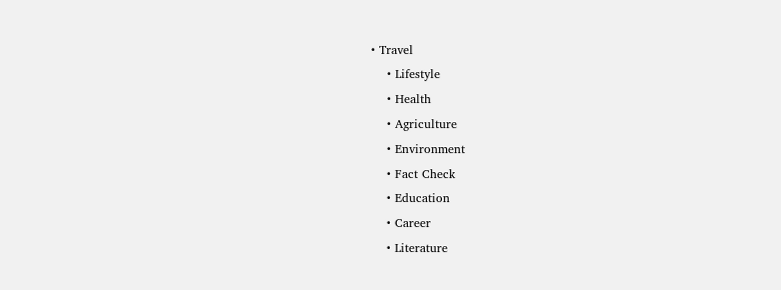• Travel
    • Lifestyle
    • Health
    • Agriculture
    • Environment
    • Fact Check
    • Education
    • Career
    • Literature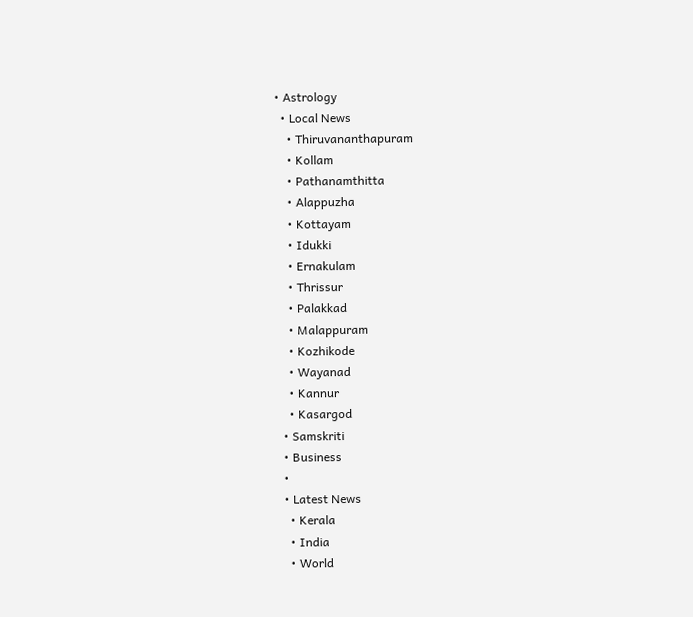• Astrology
  • Local News
    • Thiruvananthapuram
    • Kollam
    • Pathanamthitta
    • Alappuzha
    • Kottayam
    • Idukki
    • Ernakulam
    • Thrissur
    • Palakkad
    • Malappuram
    • Kozhikode
    • Wayanad
    • Kannur
    • Kasargod
  • Samskriti
  • Business
  •
  • Latest News
    • Kerala
    • India
    • World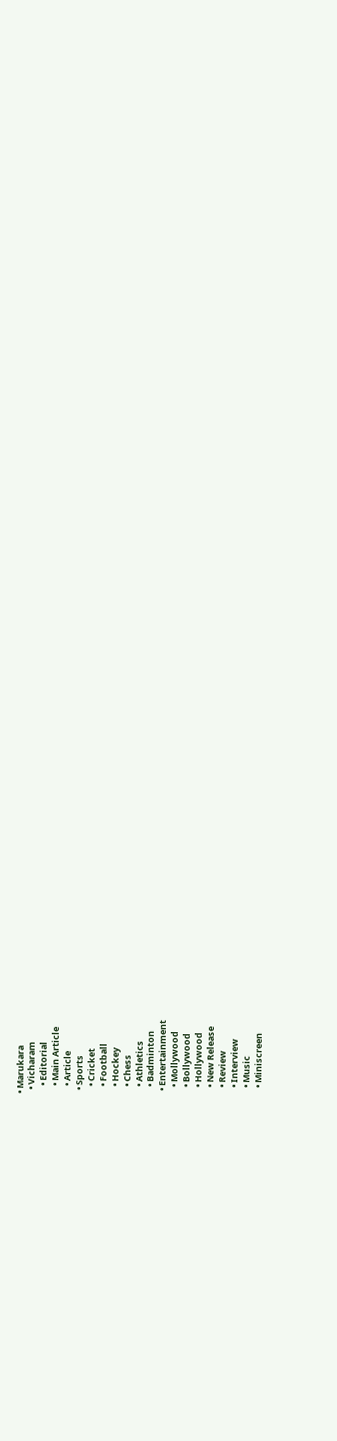• Marukara
  • Vicharam
    • Editorial
    • Main Article
    • Article
  • Sports
    • Cricket
    • Football
    • Hockey
    • Chess
    • Athletics
    • Badminton
  • Entertainment
    • Mollywood
    • Bollywood
    • Hollywood
    • New Release
    • Review
    • Interview
    • Music
    • Miniscreen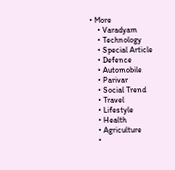• More
    • Varadyam
    • Technology
    • Special Article
    • Defence
    • Automobile
    • Parivar
    • Social Trend
    • Travel
    • Lifestyle
    • Health
    • Agriculture
    •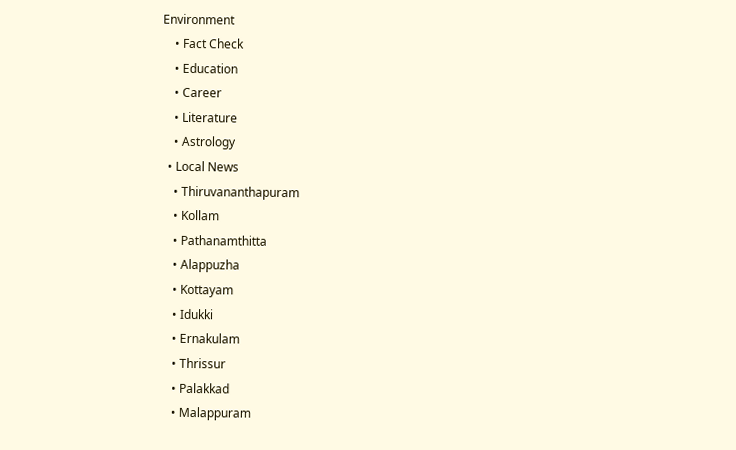Environment
    • Fact Check
    • Education
    • Career
    • Literature
    • Astrology
  • Local News
    • Thiruvananthapuram
    • Kollam
    • Pathanamthitta
    • Alappuzha
    • Kottayam
    • Idukki
    • Ernakulam
    • Thrissur
    • Palakkad
    • Malappuram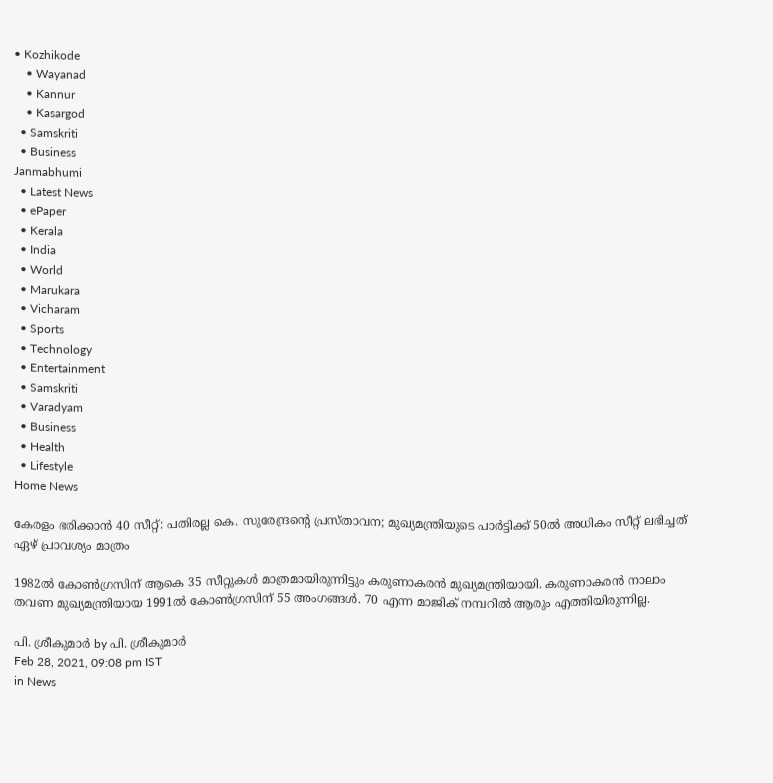• Kozhikode
    • Wayanad
    • Kannur
    • Kasargod
  • Samskriti
  • Business
Janmabhumi
  • Latest News
  • ePaper
  • Kerala
  • India
  • World
  • Marukara
  • Vicharam
  • Sports
  • Technology
  • Entertainment
  • Samskriti
  • Varadyam
  • Business
  • Health
  • Lifestyle
Home News

കേരളം ഭരിക്കാന്‍ 40 സീറ്റ്: പതിരല്ല കെ. സുരേന്ദ്രന്റെ പ്രസ്താവന; മുഖ്യമന്ത്രിയുടെ പാര്‍ട്ടിക്ക് 50ല്‍ അധികം സീറ്റ് ലഭിച്ചത് ഏഴ് പ്രാവശ്യം മാത്രം

1982ല്‍ കോണ്‍ഗ്രസിന് ആകെ 35 സീറ്റുകള്‍ മാത്രമായിരുന്നിട്ടും കരുണാകരന്‍ മുഖ്യമന്ത്രിയായി. കരുണാകരന്‍ നാലാം തവണ മുഖ്യമന്ത്രിയായ 1991ല്‍ കോണ്‍ഗ്രസിന് 55 അംഗങ്ങള്‍. 70 എന്ന മാജിക് നമ്പറില്‍ ആരും എത്തിയിരുന്നില്ല.

പി. ശ്രീകുമാര്‍ by പി. ശ്രീകുമാര്‍
Feb 28, 2021, 09:08 pm IST
in News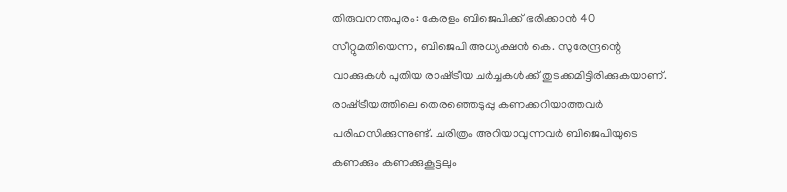തിരുവനന്തപുരം: കേരളം ബിജെപിക്ക് ഭരിക്കാന്‍ 40 സീറ്റുമതിയെന്ന, ബിജെപി അധ്യക്ഷന്‍ കെ. സുരേന്ദ്രന്റെ വാക്കുകള്‍ പുതിയ രാഷ്‌ട്രീയ ചര്‍ച്ചകള്‍ക്ക് തുടക്കമിട്ടിരിക്കുകയാണ്. രാഷ്‌ട്രീയത്തിലെ തെരഞ്ഞെടുപ്പു കണക്കറിയാത്തവര്‍ പരിഹസിക്കുന്നുണ്ട്. ചരിത്രം അറിയാവുന്നവര്‍ ബിജെപിയുടെ കണക്കും കണക്കുകൂട്ടലും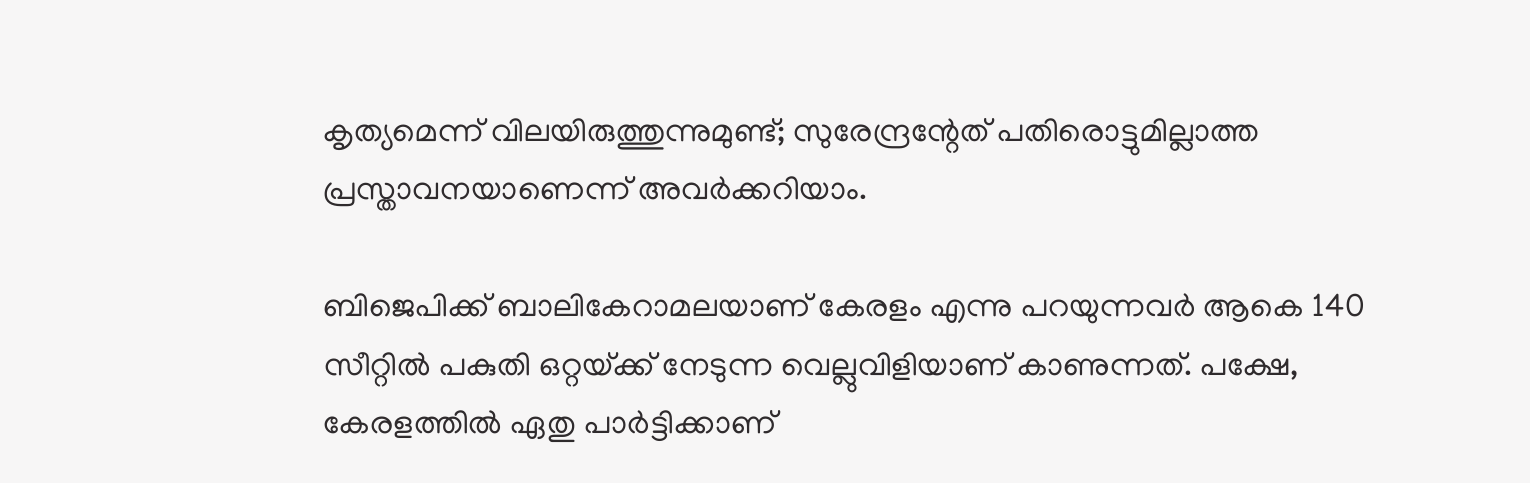കൃത്യമെന്ന് വിലയിരുത്തുന്നുമുണ്ട്; സുരേന്ദ്രന്റേത് പതിരൊട്ടുമില്ലാത്ത പ്രസ്താവനയാണെന്ന് അവര്‍ക്കറിയാം.

ബിജെപിക്ക് ബാലികേറാമലയാണ് കേരളം എന്നു പറയുന്നവര്‍ ആകെ 140 സീറ്റില്‍ പകുതി ഒറ്റയ്‌ക്ക് നേടുന്ന വെല്ലുവിളിയാണ് കാണുന്നത്. പക്ഷേ, കേരളത്തില്‍ ഏതു പാര്‍ട്ടിക്കാണ്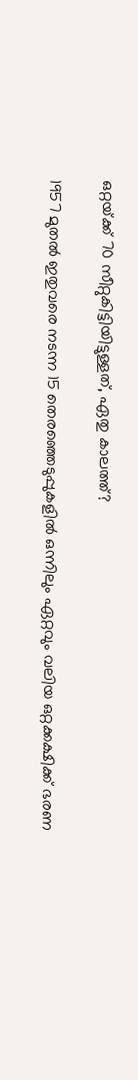ഒറ്റയ്‌ക്ക് 70 സീറ്റുകിട്ടിയിട്ടുള്ളത്, ഏതു കാലത്ത്?

1957 മുതല്‍ ഇതുവരെ നടന്ന 15 തെരഞ്ഞെടുപ്പുകളില്‍ ഒന്നിലും ഏറ്റവും വലിയ ഒറ്റക്കക്ഷിക്ക് ഭരണ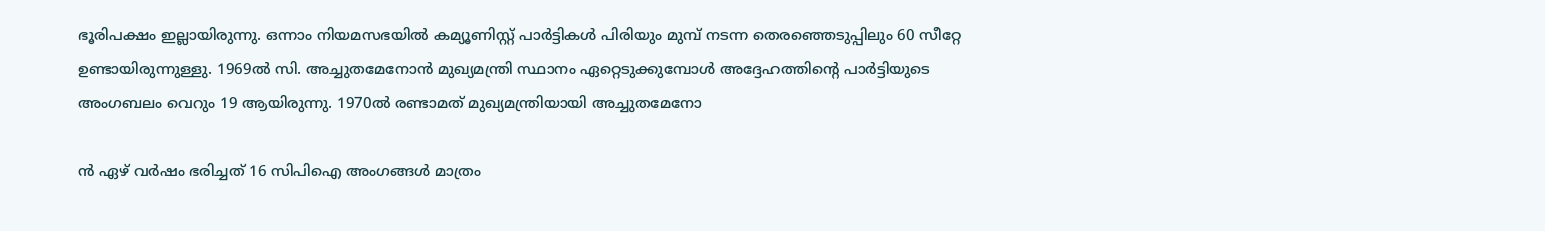ഭൂരിപക്ഷം ഇല്ലായിരുന്നു. ഒന്നാം നിയമസഭയില്‍ കമ്യൂണിസ്റ്റ് പാര്‍ട്ടികള്‍ പിരിയും മുമ്പ് നടന്ന തെരഞ്ഞെടുപ്പിലും 60 സീറ്റേ ഉണ്ടായിരുന്നുള്ളു. 1969ല്‍ സി. അച്ചുതമേനോന്‍ മുഖ്യമന്ത്രി സ്ഥാനം ഏറ്റെടുക്കുമ്പോള്‍ അദ്ദേഹത്തിന്റെ പാര്‍ട്ടിയുടെ അംഗബലം വെറും 19 ആയിരുന്നു. 1970ല്‍ രണ്ടാമത് മുഖ്യമന്ത്രിയായി അച്ചുതമേനോ

ന്‍ ഏഴ് വര്‍ഷം ഭരിച്ചത് 16 സിപിഐ അംഗങ്ങള്‍ മാത്രം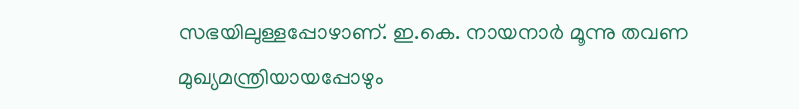സഭയിലുള്ളപ്പോഴാണ്. ഇ.കെ. നായനാര്‍ മൂന്നു തവണ മുഖ്യമന്ത്രിയായപ്പോഴും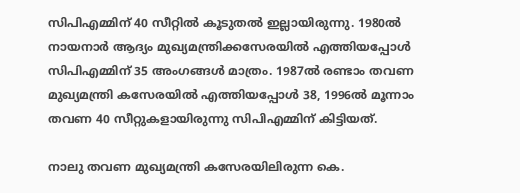സിപിഎമ്മിന് 40 സീറ്റില്‍ കൂടുതല്‍ ഇല്ലായിരുന്നു. 1980ല്‍ നായനാര്‍ ആദ്യം മുഖ്യമന്ത്രിക്കസേരയില്‍ എത്തിയപ്പോള്‍ സിപിഎമ്മിന് 35 അംഗങ്ങള്‍ മാത്രം. 1987ല്‍ രണ്ടാം തവണ മുഖ്യമന്ത്രി കസേരയില്‍ എത്തിയപ്പോള്‍ 38, 1996ല്‍ മൂന്നാം തവണ 40 സീറ്റുകളായിരുന്നു സിപിഎമ്മിന് കിട്ടിയത്.

നാലു തവണ മുഖ്യമന്ത്രി കസേരയിലിരുന്ന കെ.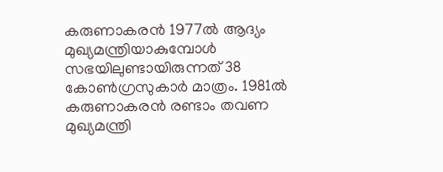കരുണാകരന്‍ 1977ല്‍ ആദ്യം മുഖ്യമന്ത്രിയാകുമ്പോള്‍ സഭയിലുണ്ടായിരുന്നത് 38 കോണ്‍ഗ്രസുകാര്‍ മാത്രം. 1981ല്‍ കരുണാകരന്‍ രണ്ടാം തവണ മുഖ്യമന്ത്രി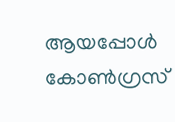ആയപ്പോള്‍ കോണ്‍ഗ്രസ്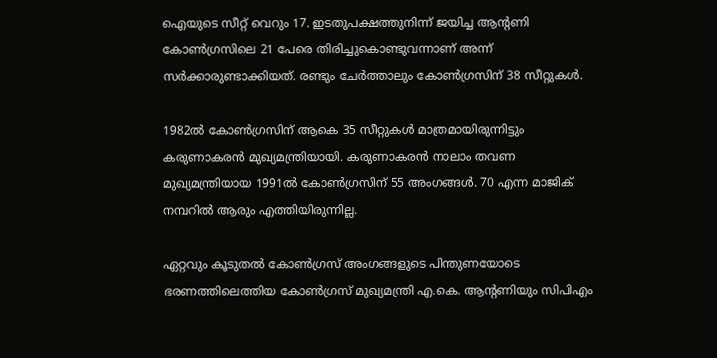ഐയുടെ സീറ്റ് വെറും 17. ഇടതുപക്ഷത്തുനിന്ന് ജയിച്ച ആന്റണി കോണ്‍ഗ്രസിലെ 21 പേരെ തിരിച്ചുകൊണ്ടുവന്നാണ് അന്ന് സര്‍ക്കാരുണ്ടാക്കിയത്. രണ്ടും ചേര്‍ത്താലും കോണ്‍ഗ്രസിന് 38 സീറ്റുകള്‍.

1982ല്‍ കോണ്‍ഗ്രസിന് ആകെ 35 സീറ്റുകള്‍ മാത്രമായിരുന്നിട്ടും കരുണാകരന്‍ മുഖ്യമന്ത്രിയായി. കരുണാകരന്‍ നാലാം തവണ മുഖ്യമന്ത്രിയായ 1991ല്‍ കോണ്‍ഗ്രസിന് 55 അംഗങ്ങള്‍. 70 എന്ന മാജിക് നമ്പറില്‍ ആരും എത്തിയിരുന്നില്ല.

ഏറ്റവും കൂടുതല്‍ കോണ്‍ഗ്രസ് അംഗങ്ങളുടെ പിന്തുണയോടെ ഭരണത്തിലെത്തിയ കോണ്‍ഗ്രസ് മുഖ്യമന്ത്രി എ.കെ. ആന്റണിയും സിപിഎം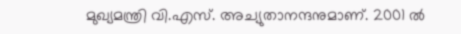മുഖ്യമന്ത്രി വി.എസ്. അച്യുതാനന്ദനുമാണ്. 2001 ല്‍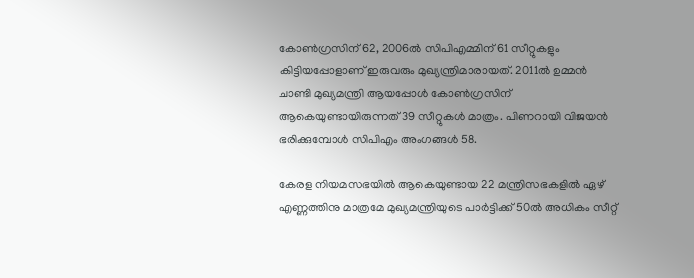കോണ്‍ഗ്രസിന് 62, 2006ല്‍ സിപിഎമ്മിന് 61 സീറ്റുകളും കിട്ടിയപ്പോളാണ് ഇരുവരും മുഖ്യന്ത്രിമാരായത്. 2011ല്‍ ഉമ്മന്‍ ചാണ്ടി മുഖ്യമന്ത്രി ആയപ്പോള്‍ കോണ്‍ഗ്രസിന് ആകെയുണ്ടായിരുന്നത് 39 സീറ്റുകള്‍ മാത്രം. പിണറായി വിജയന്‍ ഭരിക്കുമ്പോള്‍ സിപിഎം അംഗങ്ങള്‍ 58.

കേരള നിയമസഭയില്‍ ആകെയുണ്ടായ 22 മന്ത്രിസഭകളില്‍ ഏഴ് എണ്ണത്തിനു മാത്രമേ മുഖ്യമന്ത്രിയുടെ പാര്‍ട്ടിക്ക് 50ല്‍ അധികം സീറ്റ്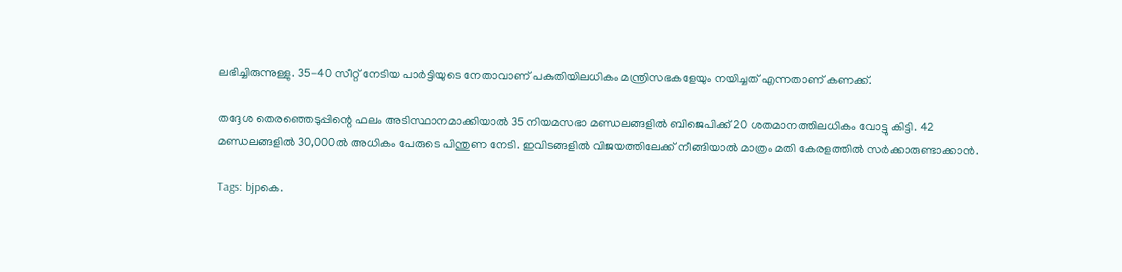ലഭിച്ചിരുന്നുള്ളു. 35-40 സീറ്റ് നേടിയ പാര്‍ട്ടിയുടെ നേതാവാണ് പകുതിയിലധികം മന്ത്രിസഭകളേയും നയിച്ചത് എന്നതാണ് കണക്ക്.

തദ്ദേശ തെരഞ്ഞെടുപ്പിന്റെ ഫലം അടിസ്ഥാനമാക്കിയാല്‍ 35 നിയമസഭാ മണ്ഡലങ്ങളില്‍ ബിജെപിക്ക് 20 ശതമാനത്തിലധികം വോട്ടു കിട്ടി. 42 മണ്ഡലങ്ങളില്‍ 30,000ല്‍ അധികം പേരുടെ പിന്തുണ നേടി. ഇവിടങ്ങളില്‍ വിജയത്തിലേക്ക് നീങ്ങിയാല്‍ മാത്രം മതി കേരളത്തില്‍ സര്‍ക്കാരുണ്ടാക്കാന്‍.

Tags: bjpകെ.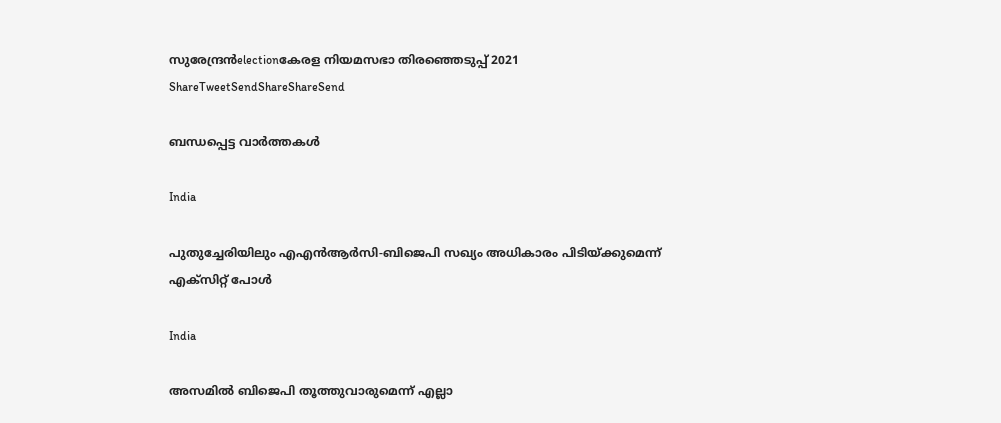സുരേന്ദ്രന്‍electionകേരള നിയമസഭാ തിരഞ്ഞെടുപ്പ് 2021
ShareTweetSendShareShareSend

ബന്ധപ്പെട്ട വാര്‍ത്തകള്‍

India

പുതുച്ചേരിയിലും എഎന്‍ആര്‍സി-ബിജെപി സഖ്യം അധികാരം പിടിയ്‌ക്കുമെന്ന് എക്സിറ്റ് പോള്‍

India

അസമില്‍ ബിജെപി തൂത്തുവാരുമെന്ന് എല്ലാ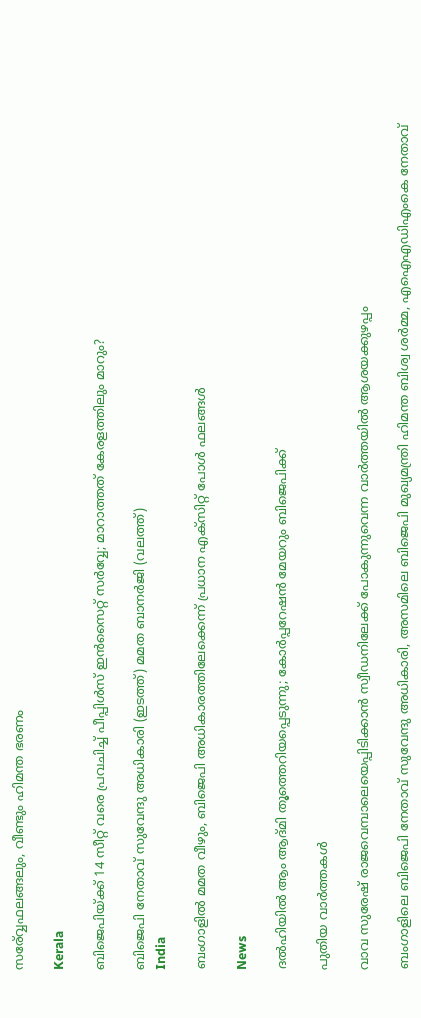സര‍്വ്വേഫലങ്ങലും, വീണ്ടും ഹിമന്ത ഭരണം

Kerala

ബിജെപിയ്‌ക്ക് 14 സീറ്റ് വരെ പ്രവചിച്ച് പീപ്പിള്‍സ് ഇന്‍സൈറ്റ് സര്‍വ്വേ; മാറാത്തത് കേരളത്തിലും മാറും?

ബിജെപി നേതാവ് സുവേന്ദു അധികാരി (ഇടത്ത്) മമത ബാനര്‍ജി (വലത്ത്)
India

ബംഗാളില്‍ മമത വീഴും, ബിജെപി അധികാരത്തിലേക്കെന്ന് പ്രധാന എക്സിറ്റ് പോള്‍ ഫലങ്ങള്‍

News

ദൽഹിയിൽ ആം ആദ്മി തൂത്തെറിയപ്പെടുന്നു; കോർപ്പറേഷൻ മേയറും ബിജെപിക്ക്

പുതിയ വാര്‍ത്തകള്‍

വാവ സുരേഷ് രാജവെമ്പാലെയെപ്പിടിക്കാന്‍ സ്വീഡനിലേക്ക് പോകുന്നുവെന്ന വാര്‍ത്തയില്‍ ആശയക്കുഴപ്പം

ബംഗാളിലെ ബിജെപി നേതാവ് സുവേന്ദു അധികാരി, അസമിലെ ബിജെപി മുഖ്യമന്ത്രി ഹിമന്ത ബിശ്വ ശര്‍മ്മ, എഐഎഡിഎംകെ നേതാവ്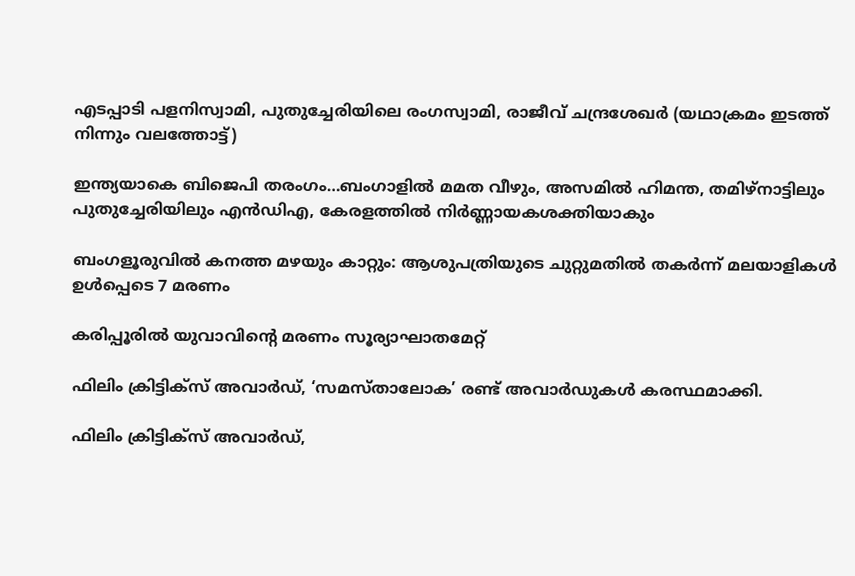എടപ്പാടി പളനിസ്വാമി, പുതുച്ചേരിയിലെ രംഗസ്വാമി, രാജീവ് ചന്ദ്രശേഖര്‍ (യഥാക്രമം ഇടത്ത് നിന്നും വലത്തോട്ട്)

ഇന്ത്യയാകെ ബിജെപി തരംഗം…ബംഗാളില്‍ മമത വീഴും, അസമില്‍ ഹിമന്ത, തമിഴ്നാട്ടിലും പുതുച്ചേരിയിലും എന്‍ഡിഎ, കേരളത്തില്‍ നിര്‍ണ്ണായകശക്തിയാകും

ബംഗളൂരുവില്‍ കനത്ത മഴയും കാറ്റും: ആശുപത്രിയുടെ ചുറ്റുമതില്‍ തകര്‍ന്ന് മലയാളികള്‍ ഉള്‍പ്പെടെ 7 മരണം

കരിപ്പൂരില്‍ യുവാവിന്റെ മരണം സൂര്യാഘാതമേറ്റ്

ഫിലിം ക്രിട്ടിക്സ് അവാർഡ്, ‘സമസ്താലോക’ രണ്ട് അവാർഡുകൾ കരസ്ഥമാക്കി.

ഫിലിം ക്രിട്ടിക്സ് അവാർഡ്,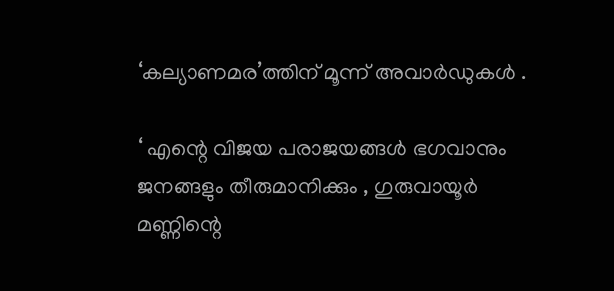‘കല്യാണമര’ത്തിന് മൂന്ന് അവാർഡുകൾ .

‘ എന്റെ വിജയ പരാജയങ്ങൾ ഭഗവാനും ജനങ്ങളും തീരുമാനിക്കും , ഗുരുവായൂർ മണ്ണിന്റെ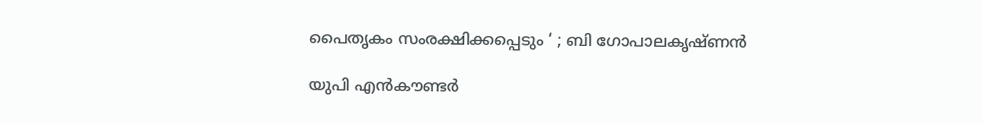പൈതൃകം സംരക്ഷിക്കപ്പെടും ‘ ; ബി ഗോപാലകൃഷ്ണൻ

യുപി എൻകൗണ്ടർ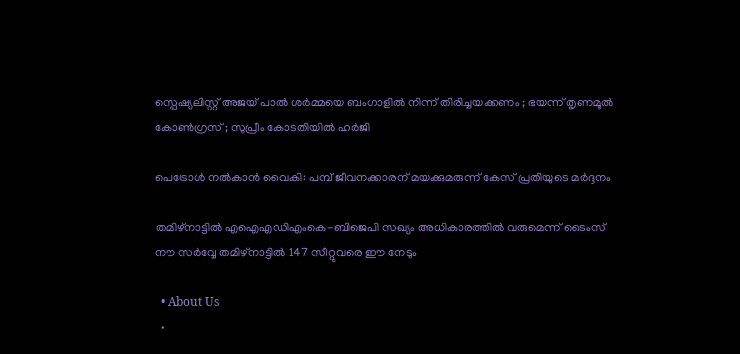സ്പെഷ്യലിസ്റ്റ് അജയ് പാൽ ശർമ്മയെ ബംഗാളിൽ നിന്ന് തിരിച്ചയക്കണം ; ഭയന്ന് തൃണമൂൽ കോൺഗ്രസ് ; സുപ്രീം കോടതിയിൽ ഹർജി

പെട്രോള്‍ നല്‍കാന്‍ വൈകി: പമ്പ് ജീവനക്കാരന് മയക്കുമരുന്ന് കേസ് പ്രതിയുടെ മര്‍ദ്ദനം

തമിഴ്നാട്ടില്‍ എഐഎഡിഎംകെ-ബിജെപി സഖ്യം അധികാരത്തില്‍ വരുമെന്ന് ടൈംസ് നൗ സര്‍വ്വേ തമിഴ്നാട്ടില്‍ 147 സീറ്റുവരെ ഈ നേടും

  • About Us
  •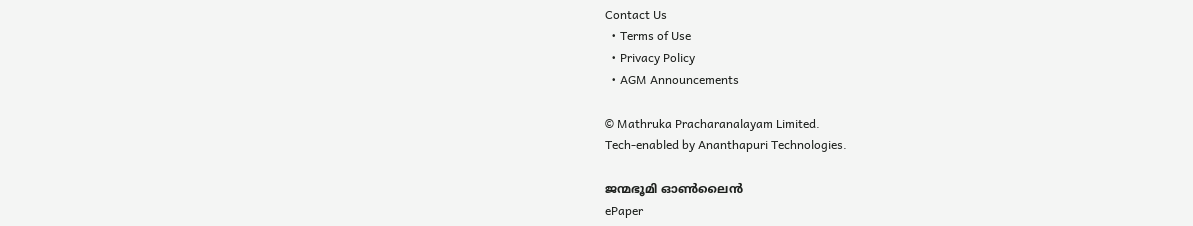Contact Us
  • Terms of Use
  • Privacy Policy
  • AGM Announcements

© Mathruka Pracharanalayam Limited.
Tech-enabled by Ananthapuri Technologies.

ജന്മഭൂമി ഓണ്‍ലൈന്‍
ePaper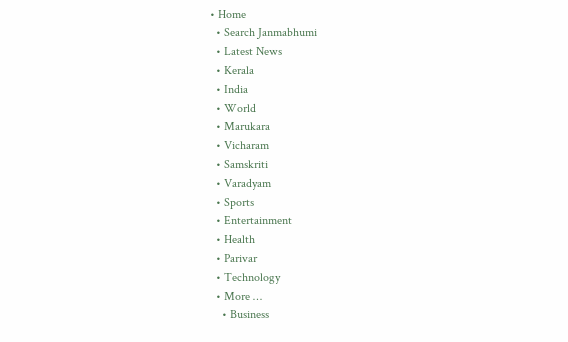• Home
  • Search Janmabhumi
  • Latest News
  • Kerala
  • India
  • World
  • Marukara
  • Vicharam
  • Samskriti
  • Varadyam
  • Sports
  • Entertainment
  • Health
  • Parivar
  • Technology
  • More …
    • Business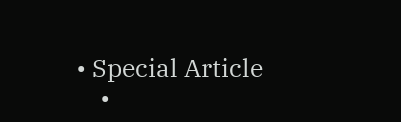• Special Article
    •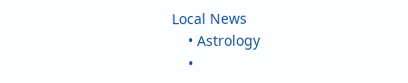Local News
    • Astrology
    •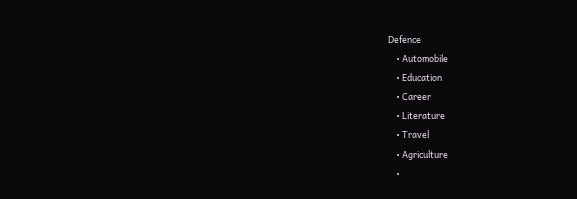Defence
    • Automobile
    • Education
    • Career
    • Literature
    • Travel
    • Agriculture
    •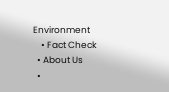Environment
    • Fact Check
  • About Us
  •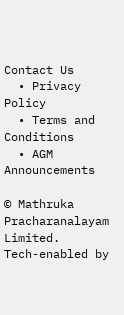Contact Us
  • Privacy Policy
  • Terms and Conditions
  • AGM Announcements

© Mathruka Pracharanalayam Limited.
Tech-enabled by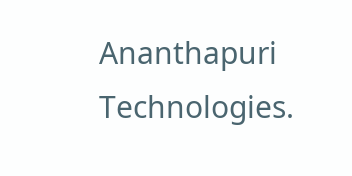Ananthapuri Technologies.